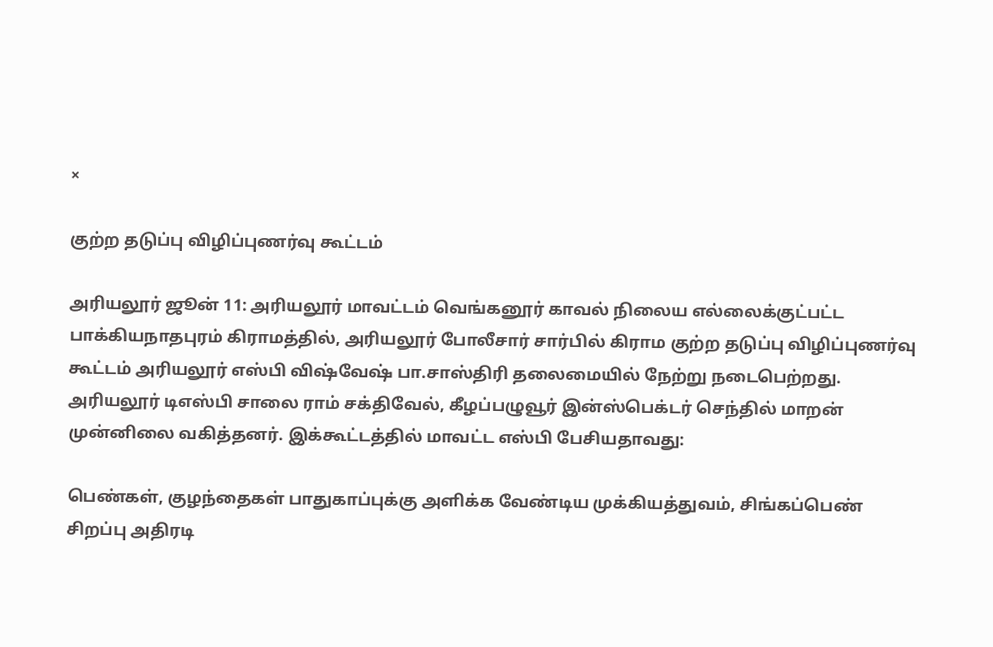×

குற்ற தடுப்பு விழிப்புணர்வு கூட்டம்

அரியலூர் ஜூன் 11: அரியலூர் மாவட்டம் வெங்கனூர் காவல் நிலைய எல்லைக்குட்பட்ட பாக்கியநாதபுரம் கிராமத்தில், அரியலூர் போலீசார் சார்பில் கிராம குற்ற தடுப்பு விழிப்புணர்வு கூட்டம் அரியலூர் எஸ்பி விஷ்வேஷ் பா.சாஸ்திரி தலைமையில் நேற்று நடைபெற்றது. அரியலூர் டிஎஸ்பி சாலை ராம் சக்திவேல், கீழப்பழுவூர் இன்ஸ்பெக்டர் செந்தில் மாறன் முன்னிலை வகித்தனர். இக்கூட்டத்தில் மாவட்ட எஸ்பி பேசியதாவது:

பெண்கள், குழந்தைகள் பாதுகாப்புக்கு அளிக்க வேண்டிய முக்கியத்துவம், சிங்கப்பெண் சிறப்பு அதிரடி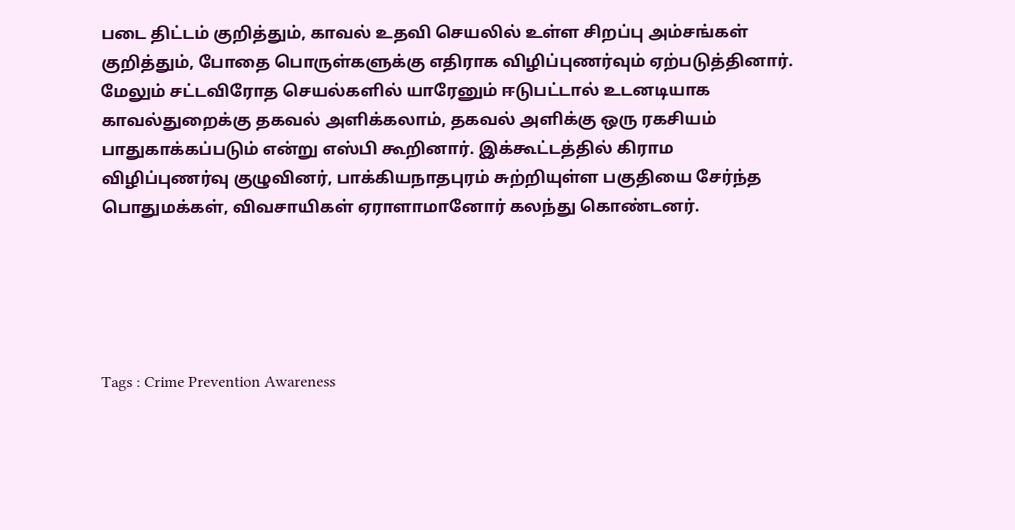படை திட்டம் குறித்தும், காவல் உதவி செயலில் உள்ள சிறப்பு அம்சங்கள் குறித்தும், போதை பொருள்களுக்கு எதிராக விழிப்புணர்வும் ஏற்படுத்தினார். மேலும் சட்டவிரோத செயல்களில் யாரேனும் ஈடுபட்டால் உடனடியாக காவல்துறைக்கு தகவல் அளிக்கலாம், தகவல் அளிக்கு ஒரு ரகசியம் பாதுகாக்கப்படும் என்று எஸ்பி கூறினார். இக்கூட்டத்தில் கிராம விழிப்புணர்வு குழுவினர், பாக்கியநாதபுரம் சுற்றியுள்ள பகுதியை சேர்ந்த பொதுமக்கள், விவசாயிகள் ஏராளாமானோர் கலந்து கொண்டனர்.





Tags : Crime Prevention Awareness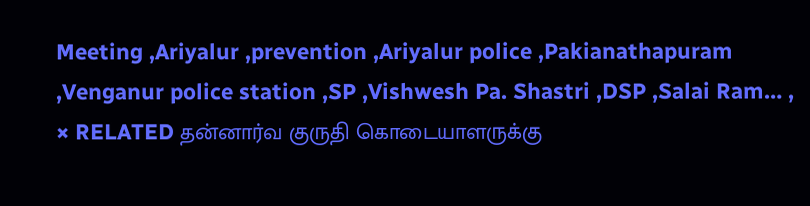Meeting ,Ariyalur ,prevention ,Ariyalur police ,Pakianathapuram ,Venganur police station ,SP ,Vishwesh Pa. Shastri ,DSP ,Salai Ram… ,
× RELATED தன்னார்வ குருதி கொடையாளருக்கு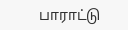பாராட்டு